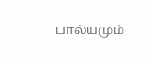பால்யமும்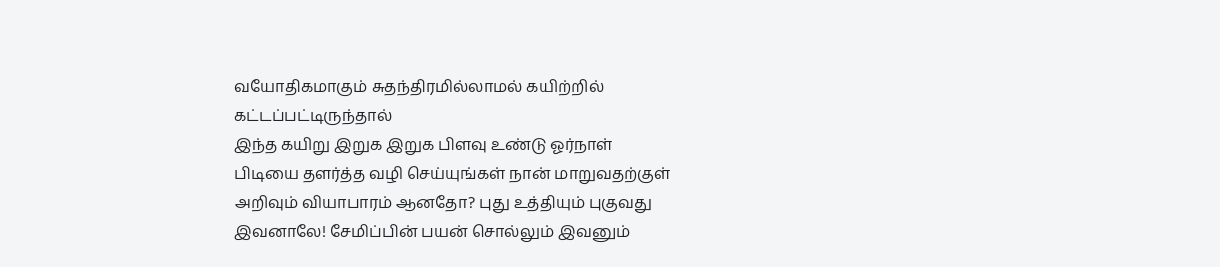வயோதிகமாகும் சுதந்திரமில்லாமல் கயிற்றில் கட்டப்பட்டிருந்தால்
இந்த கயிறு இறுக இறுக பிளவு உண்டு ஓர்நாள்
பிடியை தளர்த்த வழி செய்யுங்கள் நான் மாறுவதற்குள்
அறிவும் வியாபாரம் ஆனதோ? புது உத்தியும் புகுவது இவனாலே! சேமிப்பின் பயன் சொல்லும் இவனும்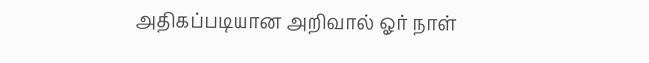அதிகப்படியான அறிவால் ஓர் நாள்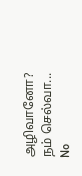அழிவானோ? நம் செல்வா...
No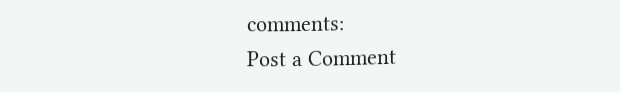comments:
Post a Comment